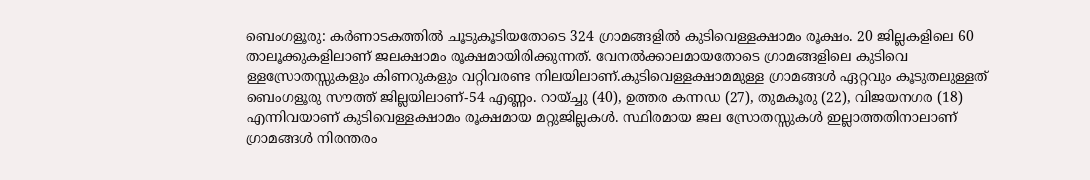ബെംഗളൂരു: കർണാടകത്തിൽ ചൂടുകൂടിയതോടെ 324 ഗ്രാമങ്ങളിൽ കുടിവെള്ളക്ഷാമം രൂക്ഷം. 20 ജില്ലകളിലെ 60 താലൂക്കുകളിലാണ് ജലക്ഷാമം രൂക്ഷമായിരിക്കുന്നത്. വേനൽക്കാലമായതോടെ ഗ്രാമങ്ങളിലെ കുടിവെ ള്ളസ്രോതസ്സുകളും കിണറുകളും വറ്റിവരണ്ട നിലയിലാണ്.കുടിവെള്ളക്ഷാമമുള്ള ഗ്രാമങ്ങൾ ഏറ്റവും കൂടുതലുള്ളത് ബെംഗളൂരു സൗത്ത് ജില്ലയിലാണ്-54 എണ്ണം. റായ്ച്ചു (40), ഉത്തര കന്നഡ (27), തുമകൂരു (22), വിജയനഗര (18) എന്നിവയാണ് കുടിവെള്ളക്ഷാമം രൂക്ഷമായ മറ്റുജില്ലകൾ. സ്ഥിരമായ ജല സ്രോതസ്സുകൾ ഇല്ലാത്തതിനാലാണ് ഗ്രാമങ്ങൾ നിരന്തരം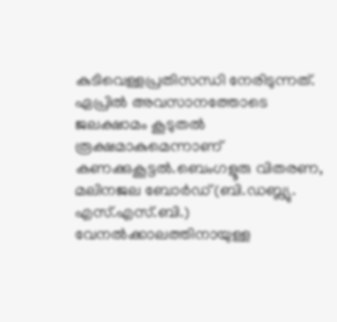കുടിവെള്ളപ്രതിസന്ധി നേരിടുന്നത്. ഏപ്രിൽ അവസാനത്തോടെ ജലക്ഷാമം കൂടുതൽ രൂക്ഷമാകുമെന്നാണ് കണക്കുകൂട്ടൽ.ബെംഗളൂരു വിതരണ, മലിനജല ബോർഡ് (ബി.ഡബ്ല്യു. എസ്.എസ്.ബി.) വേനൽക്കാലത്തിനായുള്ള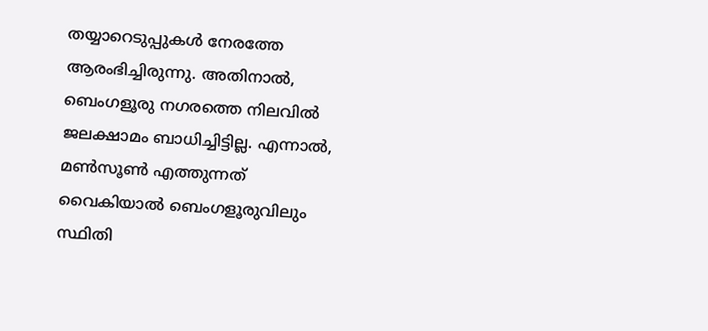തയ്യാറെടുപ്പുകൾ നേരത്തേ ആരംഭിച്ചിരുന്നു. അതിനാൽ, ബെംഗളൂരു നഗരത്തെ നിലവിൽ ജലക്ഷാമം ബാധിച്ചിട്ടില്ല. എന്നാൽ, മൺസൂൺ എത്തുന്നത് വൈകിയാൽ ബെംഗളൂരുവിലും സ്ഥിതി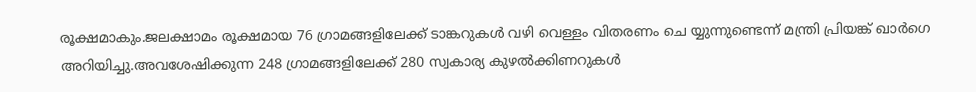രൂക്ഷമാകും.ജലക്ഷാമം രൂക്ഷമായ 76 ഗ്രാമങ്ങളിലേക്ക് ടാങ്കറുകൾ വഴി വെള്ളം വിതരണം ചെ യ്യുന്നുണ്ടെന്ന് മന്ത്രി പ്രിയങ്ക് ഖാർഗെ അറിയിച്ചു.അവശേഷിക്കുന്ന 248 ഗ്രാമങ്ങളിലേക്ക് 280 സ്വകാര്യ കുഴൽക്കിണറുകൾ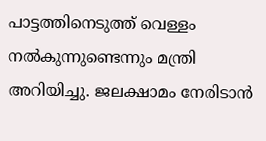പാട്ടത്തിനെടുത്ത് വെള്ളം നൽകുന്നുണ്ടെന്നും മന്ത്രി അറിയിച്ചു. ജലക്ഷാമം നേരിടാൻ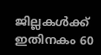ജില്ലകൾക്ക് ഇതിനകം 60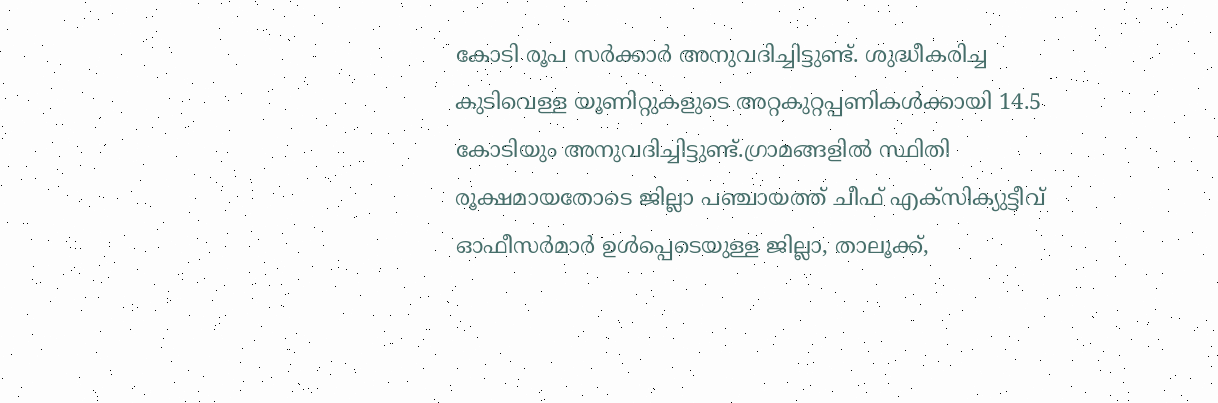കോടി രൂപ സർക്കാർ അനുവദിച്ചിട്ടുണ്ട്. ശുദ്ധീകരിച്ച കുടിവെള്ള യൂണിറ്റുകളുടെ അറ്റകുറ്റപ്പണികൾക്കായി 14.5 കോടിയും അനുവദിച്ചിട്ടുണ്ട്.ഗ്രാമങ്ങളിൽ സ്ഥിതി രൂക്ഷമായതോടെ ജില്ലാ പഞ്ചായത്ത് ചീഫ് എക്സിക്യുട്ടീവ് ഓഫീസർമാർ ഉൾപ്പെടെയുള്ള ജില്ലാ, താലൂക്ക്,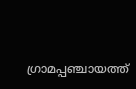ഗ്രാമപ്പഞ്ചായത്ത്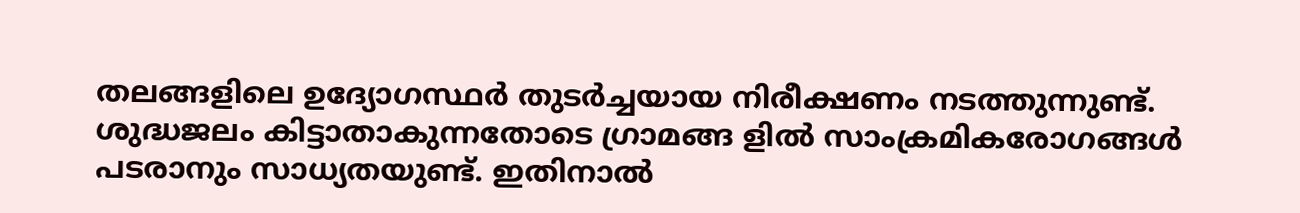തലങ്ങളിലെ ഉദ്യോഗസ്ഥർ തുടർച്ചയായ നിരീക്ഷണം നടത്തുന്നുണ്ട്. ശുദ്ധജലം കിട്ടാതാകുന്നതോടെ ഗ്രാമങ്ങ ളിൽ സാംക്രമികരോഗങ്ങൾ പടരാനും സാധ്യതയുണ്ട്. ഇതിനാൽ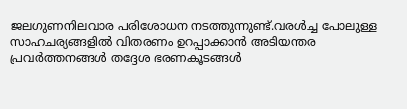ജലഗുണനിലവാര പരിശോധന നടത്തുന്നുണ്ട്.വരൾച്ച പോലുള്ള സാഹചര്യങ്ങളിൽ വിതരണം ഉറപ്പാക്കാൻ അടിയന്തര പ്രവർത്തനങ്ങൾ തദ്ദേശ ഭരണകൂടങ്ങൾ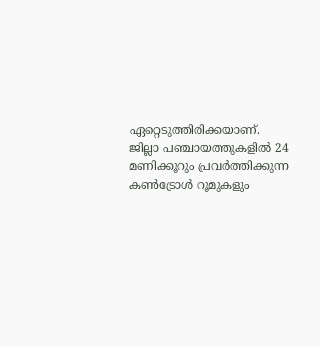ഏറ്റെടുത്തിരിക്കയാണ്. ജില്ലാ പഞ്ചായത്തുകളിൽ 24 മണിക്കൂറും പ്രവർത്തിക്കുന്ന കൺട്രോൾ റൂമുകളും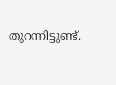തുറന്നിട്ടുണ്ട്.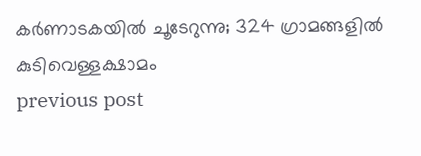കർണാടകയിൽ ചൂടേറുന്നു; 324 ഗ്രാമങ്ങളിൽ കുടിവെള്ളക്ഷാമം
previous post